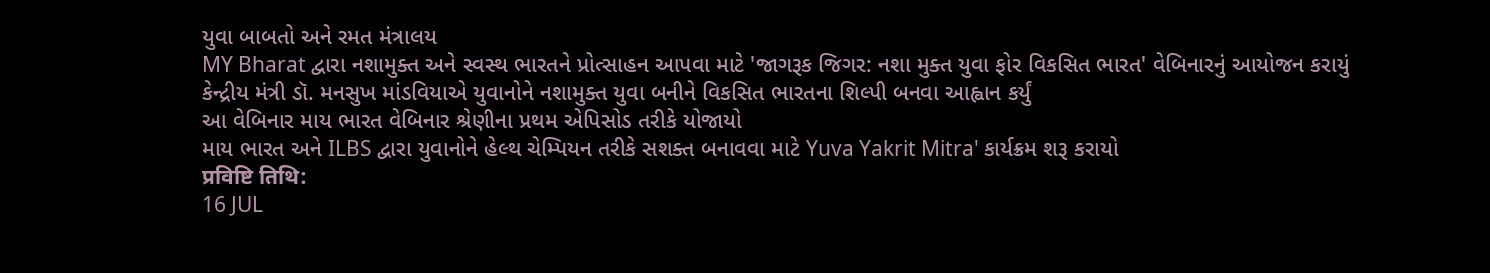યુવા બાબતો અને રમત મંત્રાલય
MY Bharat દ્વારા નશામુક્ત અને સ્વસ્થ ભારતને પ્રોત્સાહન આપવા માટે 'જાગરૂક જિગર: નશા મુક્ત યુવા ફોર વિકસિત ભારત' વેબિનારનું આયોજન કરાયું
કેન્દ્રીય મંત્રી ડૉ. મનસુખ માંડવિયાએ યુવાનોને નશામુક્ત યુવા બનીને વિકસિત ભારતના શિલ્પી બનવા આહ્વાન કર્યું
આ વેબિનાર માય ભારત વેબિનાર શ્રેણીના પ્રથમ એપિસોડ તરીકે યોજાયો
માય ભારત અને ILBS દ્વારા યુવાનોને હેલ્થ ચેમ્પિયન તરીકે સશક્ત બનાવવા માટે Yuva Yakrit Mitra' કાર્યક્રમ શરૂ કરાયો
प्रविष्टि तिथि:
16 JUL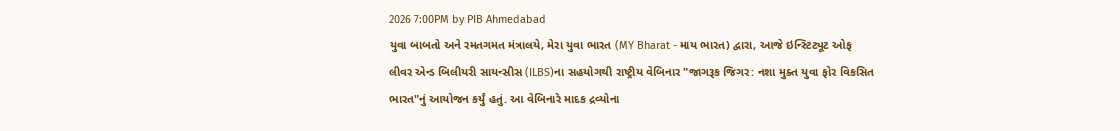2026 7:00PM by PIB Ahmedabad
યુવા બાબતો અને રમતગમત મંત્રાલયે, મેરા યુવા ભારત (MY Bharat - માય ભારત) દ્વારા, આજે ઇન્સ્ટિટ્યૂટ ઓફ લીવર એન્ડ બિલીયરી સાયન્સીસ (ILBS)ના સહયોગથી રાષ્ટ્રીય વેબિનાર "જાગરૂક જિગર: નશા મુક્ત યુવા ફોર વિકસિત ભારત"નું આયોજન કર્યું હતું. આ વેબિનારે માદક દ્રવ્યોના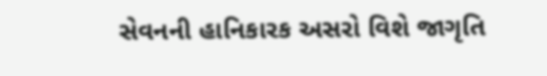સેવનની હાનિકારક અસરો વિશે જાગૃતિ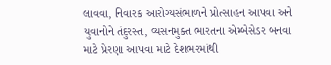લાવવા, નિવારક આરોગ્યસંભાળને પ્રોત્સાહન આપવા અને યુવાનોને તંદુરસ્ત, વ્યસનમુક્ત ભારતના એમ્બેસેડર બનવા માટે પ્રેરણા આપવા માટે દેશભરમાંથી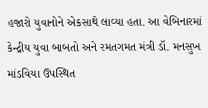હજારો યુવાનોને એકસાથે લાવ્યા હતા. આ વેબિનારમાં કેન્દ્રીય યુવા બાબતો અને રમતગમત મંત્રી ડૉ. મનસુખ માંડવિયા ઉપસ્થિત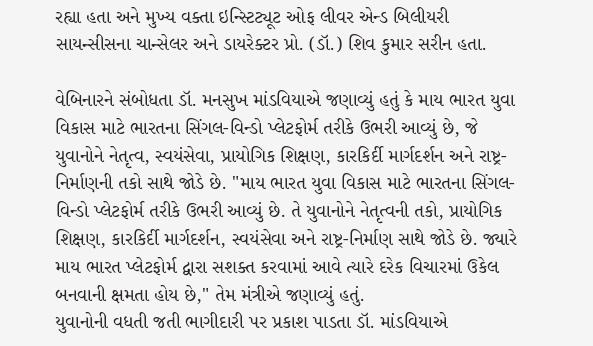રહ્યા હતા અને મુખ્ય વક્તા ઇન્સ્ટિટ્યૂટ ઓફ લીવર એન્ડ બિલીયરી સાયન્સીસના ચાન્સેલર અને ડાયરેક્ટર પ્રો. (ડૉ.) શિવ કુમાર સરીન હતા.

વેબિનારને સંબોધતા ડૉ. મનસુખ માંડવિયાએ જણાવ્યું હતું કે માય ભારત યુવા વિકાસ માટે ભારતના સિંગલ-વિન્ડો પ્લેટફોર્મ તરીકે ઉભરી આવ્યું છે, જે યુવાનોને નેતૃત્વ, સ્વયંસેવા, પ્રાયોગિક શિક્ષણ, કારકિર્દી માર્ગદર્શન અને રાષ્ટ્ર-નિર્માણની તકો સાથે જોડે છે. "માય ભારત યુવા વિકાસ માટે ભારતના સિંગલ-વિન્ડો પ્લેટફોર્મ તરીકે ઉભરી આવ્યું છે. તે યુવાનોને નેતૃત્વની તકો, પ્રાયોગિક શિક્ષણ, કારકિર્દી માર્ગદર્શન, સ્વયંસેવા અને રાષ્ટ્ર-નિર્માણ સાથે જોડે છે. જ્યારે માય ભારત પ્લેટફોર્મ દ્વારા સશક્ત કરવામાં આવે ત્યારે દરેક વિચારમાં ઉકેલ બનવાની ક્ષમતા હોય છે," તેમ મંત્રીએ જણાવ્યું હતું.
યુવાનોની વધતી જતી ભાગીદારી પર પ્રકાશ પાડતા ડૉ. માંડવિયાએ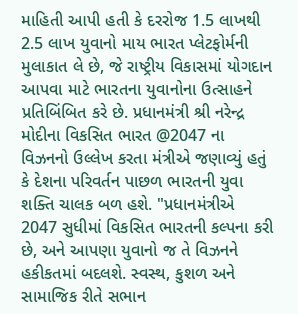માહિતી આપી હતી કે દરરોજ 1.5 લાખથી 2.5 લાખ યુવાનો માય ભારત પ્લેટફોર્મની મુલાકાત લે છે, જે રાષ્ટ્રીય વિકાસમાં યોગદાન આપવા માટે ભારતના યુવાનોના ઉત્સાહને પ્રતિબિંબિત કરે છે. પ્રધાનમંત્રી શ્રી નરેન્દ્ર મોદીના વિકસિત ભારત @2047 ના વિઝનનો ઉલ્લેખ કરતા મંત્રીએ જણાવ્યું હતું કે દેશના પરિવર્તન પાછળ ભારતની યુવા શક્તિ ચાલક બળ હશે. "પ્રધાનમંત્રીએ 2047 સુધીમાં વિકસિત ભારતની કલ્પના કરી છે, અને આપણા યુવાનો જ તે વિઝનને હકીકતમાં બદલશે. સ્વસ્થ, કુશળ અને સામાજિક રીતે સભાન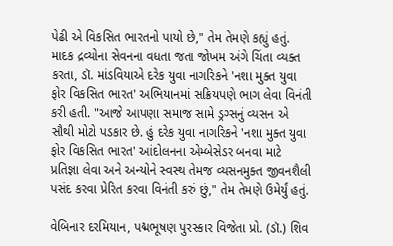પેઢી એ વિકસિત ભારતનો પાયો છે," તેમ તેમણે કહ્યું હતું. માદક દ્રવ્યોના સેવનના વધતા જતા જોખમ અંગે ચિંતા વ્યક્ત કરતા, ડૉ. માંડવિયાએ દરેક યુવા નાગરિકને 'નશા મુક્ત યુવા ફોર વિકસિત ભારત' અભિયાનમાં સક્રિયપણે ભાગ લેવા વિનંતી કરી હતી. "આજે આપણા સમાજ સામે ડ્રગ્સનું વ્યસન એ સૌથી મોટો પડકાર છે. હું દરેક યુવા નાગરિકને 'નશા મુક્ત યુવા ફોર વિકસિત ભારત' આંદોલનના એમ્બેસેડર બનવા માટે પ્રતિજ્ઞા લેવા અને અન્યોને સ્વસ્થ તેમજ વ્યસનમુક્ત જીવનશૈલી પસંદ કરવા પ્રેરિત કરવા વિનંતી કરું છું," તેમ તેમણે ઉમેર્યું હતું.

વેબિનાર દરમિયાન, પદ્મભૂષણ પુરસ્કાર વિજેતા પ્રો. (ડૉ.) શિવ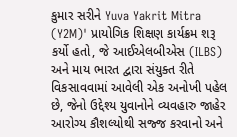કુમાર સરીને Yuva Yakrit Mitra (Y2M)' પ્રાયોગિક શિક્ષણ કાર્યક્રમ શરૂ કર્યો હતો, જે આઈએલબીએસ (ILBS) અને માય ભારત દ્વારા સંયુક્ત રીતે વિકસાવવામાં આવેલી એક અનોખી પહેલ છે, જેનો ઉદ્દેશ્ય યુવાનોને વ્યવહારુ જાહેર આરોગ્ય કૌશલ્યોથી સજ્જ કરવાનો અને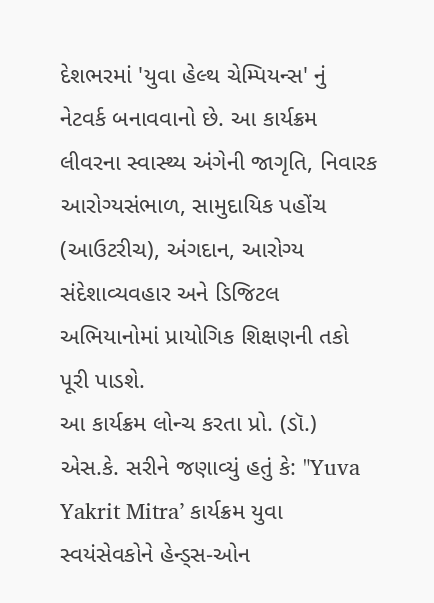દેશભરમાં 'યુવા હેલ્થ ચેમ્પિયન્સ' નું નેટવર્ક બનાવવાનો છે. આ કાર્યક્રમ લીવરના સ્વાસ્થ્ય અંગેની જાગૃતિ, નિવારક આરોગ્યસંભાળ, સામુદાયિક પહોંચ (આઉટરીચ), અંગદાન, આરોગ્ય સંદેશાવ્યવહાર અને ડિજિટલ અભિયાનોમાં પ્રાયોગિક શિક્ષણની તકો પૂરી પાડશે.
આ કાર્યક્રમ લોન્ચ કરતા પ્રો. (ડૉ.) એસ.કે. સરીને જણાવ્યું હતું કે: "Yuva Yakrit Mitra’ કાર્યક્રમ યુવા સ્વયંસેવકોને હેન્ડ્સ-ઓન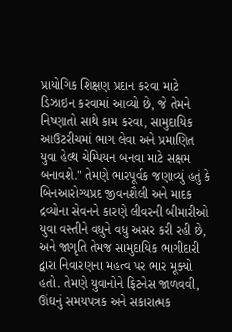પ્રાયોગિક શિક્ષણ પ્રદાન કરવા માટે ડિઝાઇન કરવામાં આવ્યો છે, જે તેમને નિષ્ણાતો સાથે કામ કરવા, સામુદાયિક આઉટરીચમાં ભાગ લેવા અને પ્રમાણિત યુવા હેલ્થ ચેમ્પિયન બનવા માટે સક્ષમ બનાવશે." તેમણે ભારપૂર્વક જણાવ્યું હતું કે બિનઆરોગ્યપ્રદ જીવનશૈલી અને માદક દ્રવ્યોના સેવનને કારણે લીવરની બીમારીઓ યુવા વસ્તીને વધુને વધુ અસર કરી રહી છે, અને જાગૃતિ તેમજ સામુદાયિક ભાગીદારી દ્વારા નિવારણના મહત્વ પર ભાર મૂક્યો હતો. તેમણે યુવાનોને ફિટનેસ જાળવવી, ઊંઘનું સમયપત્રક અને સકારાત્મક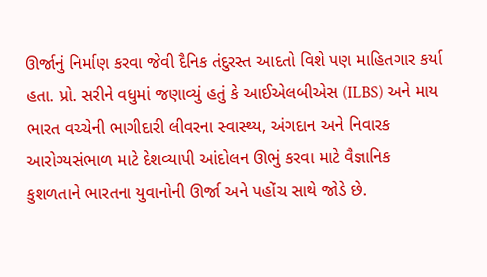ઊર્જાનું નિર્માણ કરવા જેવી દૈનિક તંદુરસ્ત આદતો વિશે પણ માહિતગાર કર્યા હતા. પ્રો. સરીને વધુમાં જણાવ્યું હતું કે આઈએલબીએસ (ILBS) અને માય ભારત વચ્ચેની ભાગીદારી લીવરના સ્વાસ્થ્ય, અંગદાન અને નિવારક આરોગ્યસંભાળ માટે દેશવ્યાપી આંદોલન ઊભું કરવા માટે વૈજ્ઞાનિક કુશળતાને ભારતના યુવાનોની ઊર્જા અને પહોંચ સાથે જોડે છે.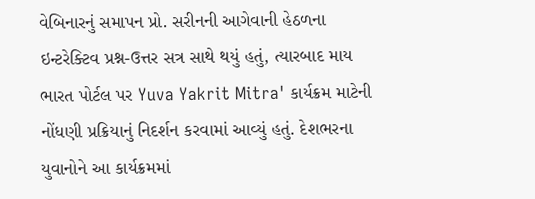વેબિનારનું સમાપન પ્રો. સરીનની આગેવાની હેઠળના ઇન્ટરેક્ટિવ પ્રશ્ન-ઉત્તર સત્ર સાથે થયું હતું, ત્યારબાદ માય ભારત પોર્ટલ પર Yuva Yakrit Mitra' કાર્યક્રમ માટેની નોંધણી પ્રક્રિયાનું નિદર્શન કરવામાં આવ્યું હતું. દેશભરના યુવાનોને આ કાર્યક્રમમાં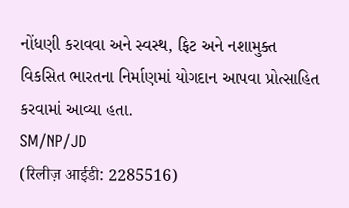નોંધણી કરાવવા અને સ્વસ્થ, ફિટ અને નશામુક્ત વિકસિત ભારતના નિર્માણમાં યોગદાન આપવા પ્રોત્સાહિત કરવામાં આવ્યા હતા.
SM/NP/JD
(रिलीज़ आईडी: 2285516)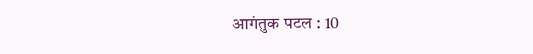आगंतुक पटल : 10